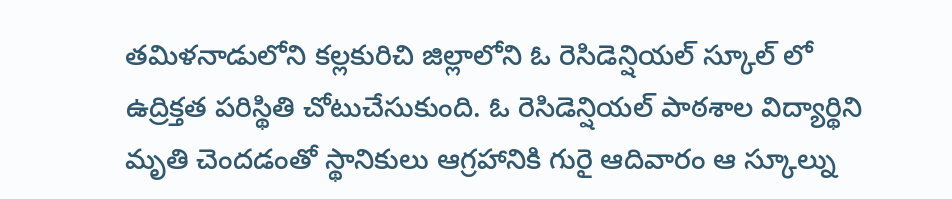తమిళనాడులోని కల్లకురిచి జిల్లాలోని ఓ రెసిడెన్షియల్ స్కూల్ లో ఉద్రిక్తత పరిస్థితి చోటుచేసుకుంది. ఓ రెసిడెన్షియల్ పాఠశాల విద్యార్థిని మృతి చెందడంతో స్థానికులు ఆగ్రహానికి గురై ఆదివారం ఆ స్కూల్ను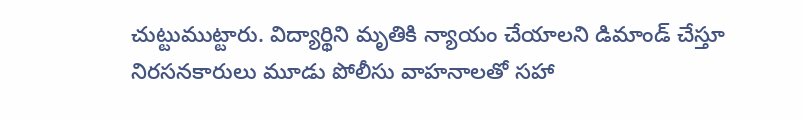చుట్టుముట్టారు. విద్యార్థిని మృతికి న్యాయం చేయాలని డిమాండ్ చేస్తూ నిరసనకారులు మూడు పోలీసు వాహనాలతో సహా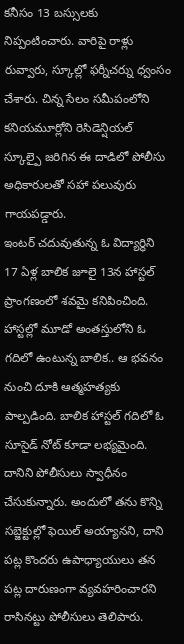కనీసం 13 బస్సులకు నిప్పంటించారు. వారిపై రాళ్లు రువ్వారు, స్కూల్లో ఫర్నీచర్ను ధ్వంసం చేశారు. చిన్న సేలం సమీపంలోని కనియమూర్లోని రెసిడెన్షియల్ స్కూల్పై జరిగిన ఈ దాడిలో పోలీసు అధికారులతో సహా పలువురు గాయపడ్డారు.
ఇంటర్ చదువుతున్న ఓ విద్యార్థిని 17 ఏళ్ల బాలిక జూలై 13న హాస్టల్ ప్రాంగణంలో శవమై కనిపించింది. హాస్టల్లో మూడో అంతస్తులోని ఓ గదిలో ఉంటున్న బాలిక.. ఆ భవనం నుంచి దూకి ఆత్మహత్యకు పాల్పడింది. బాలిక హాస్టల్ గదిలో ఓ సూసైడ్ నోట్ కూడా లభ్యమైంది. దానిని పోలీసులు స్వాధీనం చేసుకున్నారు. అందులో తను కొన్ని సబ్జెక్టుల్లో ఫెయిల్ అయ్యానని, దాని పట్ల కొందరు ఉపాధ్యాయులు తన పట్ల దారుణంగా వ్యవహరించారని రాసినట్టు పోలీసులు తెలిపారు.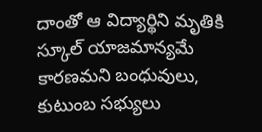దాంతో ఆ విద్యార్థిని మృతికి స్కూల్ యాజమాన్యమే కారణమని బంధువులు, కుటుంబ సభ్యులు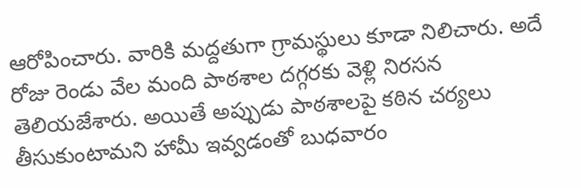ఆరోపించారు. వారికి మద్దతుగా గ్రామస్థులు కూడా నిలిచారు. అదే రోజు రెండు వేల మంది పాఠశాల దగ్గరకు వెళ్లి నిరసన తెలియజేశారు. అయితే అప్పుడు పాఠశాలపై కఠిన చర్యలు తీసుకుంటామని హామీ ఇవ్వడంతో బుధవారం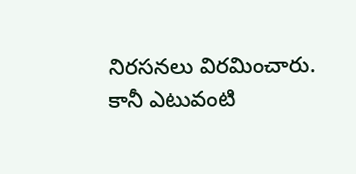నిరసనలు విరమించారు.
కానీ ఎటువంటి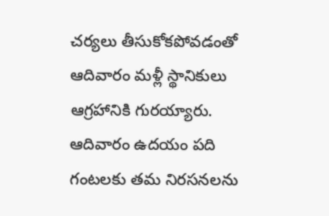చర్యలు తీసుకోకపోవడంతో ఆదివారం మళ్లీ స్థానికులు ఆగ్రహానికి గురయ్యారు. ఆదివారం ఉదయం పది గంటలకు తమ నిరసనలను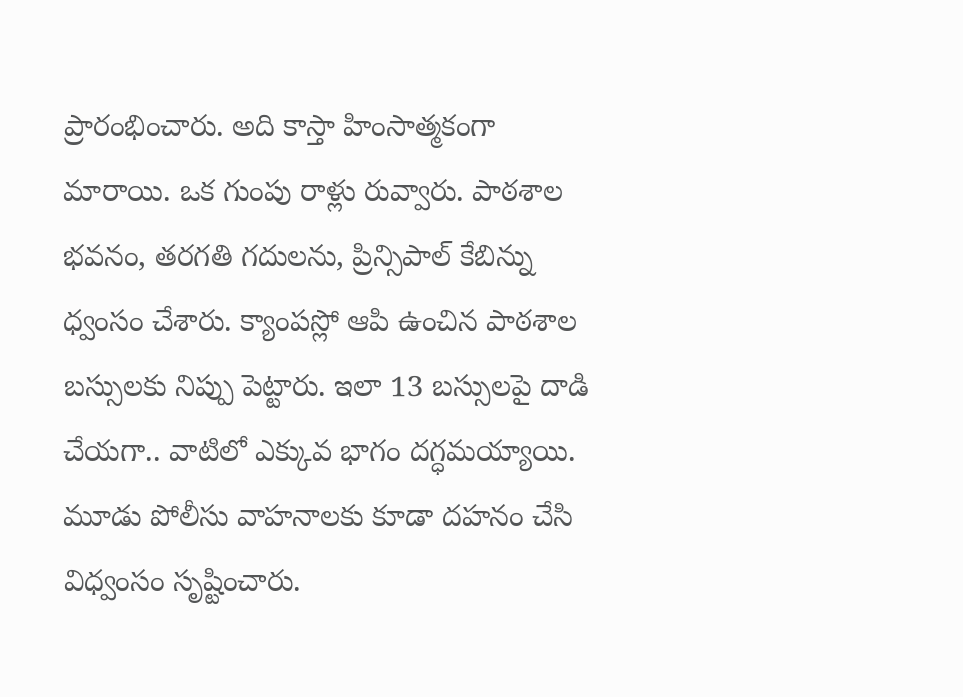ప్రారంభించారు. అది కాస్తా హింసాత్మకంగా మారాయి. ఒక గుంపు రాళ్లు రువ్వారు. పాఠశాల భవనం, తరగతి గదులను, ప్రిన్సిపాల్ కేబిన్ను ధ్వంసం చేశారు. క్యాంపస్లో ఆపి ఉంచిన పాఠశాల బస్సులకు నిప్పు పెట్టారు. ఇలా 13 బస్సులపై దాడి చేయగా.. వాటిలో ఎక్కువ భాగం దగ్ధమయ్యాయి. మూడు పోలీసు వాహనాలకు కూడా దహనం చేసి విధ్వంసం సృష్టించారు.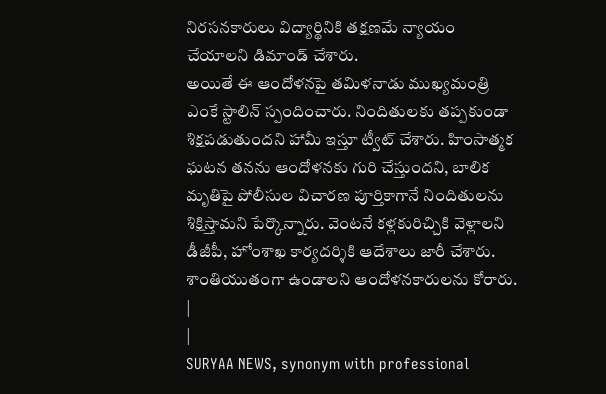నిరసనకారులు విద్యార్థినికి తక్షణమే న్యాయం చేయాలని డిమాండ్ చేశారు.
అయితే ఈ ఆందోళనపై తమిళనాడు ముఖ్యమంత్రి ఎంకే స్టాలిన్ స్పందించారు. నిందితులకు తప్పకుండా శిక్షపడుతుందని హామీ ఇస్తూ ట్వీట్ చేశారు. హింసాత్మక ఘటన తనను ఆందోళనకు గురి చేస్తుందని, బాలిక మృతిపై పోలీసుల విచారణ పూర్తికాగానే నిందితులను శిక్షిస్తామని పేర్కొన్నారు. వెంటనే కళ్లకురిచ్చికి వెళ్లాలని డీజీపీ, హోంశాఖ కార్యదర్శికి ఆదేశాలు జారీ చేశారు. శాంతియుతంగా ఉండాలని ఆందోళనకారులను కోరారు.
|
|
SURYAA NEWS, synonym with professional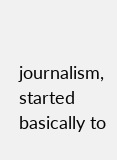journalism, started basically to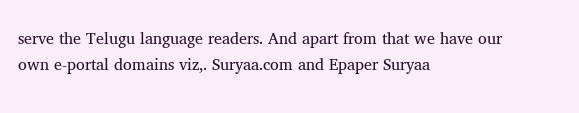serve the Telugu language readers. And apart from that we have our own e-portal domains viz,. Suryaa.com and Epaper Suryaa